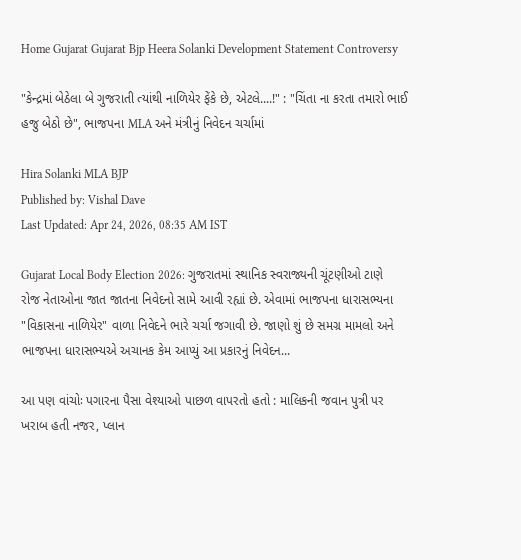Home Gujarat Gujarat Bjp Heera Solanki Development Statement Controversy

"કેન્દ્રમાં બેઠેલા બે ગુજરાતી ત્યાંથી નાળિયેર ફેંકે છે, એટલે....!" : "ચિંતા ના કરતા તમારો ભાઈ હજુ બેઠો છે", ભાજપના MLA અને મંત્રીનું નિવેદન ચર્ચામાં

Hira Solanki MLA BJP
Published by: Vishal Dave
Last Updated: Apr 24, 2026, 08:35 AM IST

Gujarat Local Body Election 2026: ગુજરાતમાં સ્થાનિક સ્વરાજ્યની ચૂંટણીઓ ટાણે રોજ નેતાઓના જાત જાતના નિવેદનો સામે આવી રહ્યાં છે. એવામાં ભાજપના ધારાસભ્યના "વિકાસના નાળિયેર" વાળા નિવેદને ભારે ચર્ચા જગાવી છે. જાણો શું છે સમગ્ર મામલો અને ભાજપના ધારાસભ્યએ અચાનક કેમ આપ્યું આ પ્રકારનું નિવેદન...

આ પણ વાંચોઃ પગારના પૈસા વેશ્યાઓ પાછળ વાપરતો હતો : માલિકની જવાન પુત્રી પર ખરાબ હતી નજર, પ્લાન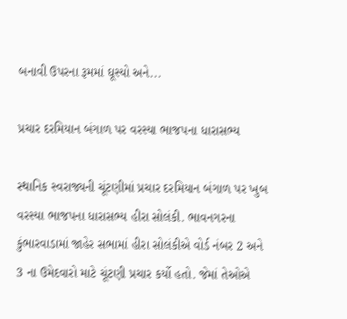બનાવી ઉપરના રૂમમાં ઘૂસ્યો અને...

પ્રચાર દરમિયાન બંગાળ પર વરસ્યા ભાજપના ધારાસભ્ય

સ્થાનિક સ્વરાજ્યની ચૂંટણીમાં પ્રચાર દરમિયાન બંગાળ પર ખુબ વરસ્યા ભાજપના ધારાસભ્ય હીરા સોલંકી. ભાવનગરના કુંભારવાડામાં જાહેર સભામાં હીરા સોલંકીએ વોર્ડ નંબર 2 અને 3 ના ઉમેદવારો માટે ચૂંટણી પ્રચાર કર્યો હતો. જેમાં તેઓએ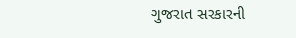ગુજરાત સરકારની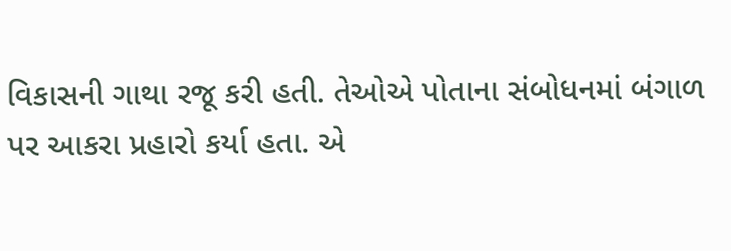વિકાસની ગાથા રજૂ કરી હતી. તેઓએ પોતાના સંબોધનમાં બંગાળ પર આકરા પ્રહારો કર્યા હતા. એ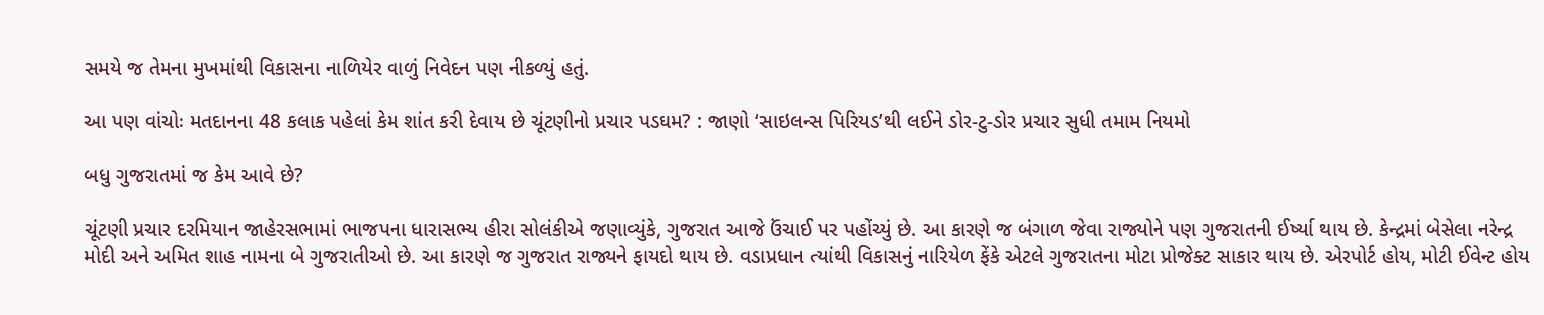સમયે જ તેમના મુખમાંથી વિકાસના નાળિયેર વાળું નિવેદન પણ નીકળ્યું હતું.

આ પણ વાંચોઃ મતદાનના 48 કલાક પહેલાં કેમ શાંત કરી દેવાય છે ચૂંટણીનો પ્રચાર પડઘમ? : જાણો ‘સાઇલન્સ પિરિયડ’થી લઈને ડોર-ટુ-ડોર પ્રચાર સુધી તમામ નિયમો

બધુ ગુજરાતમાં જ કેમ આવે છે?

ચૂંટણી પ્રચાર દરમિયાન જાહેરસભામાં ભાજપના ધારાસભ્ય હીરા સોલંકીએ જણાવ્યુંકે, ગુજરાત આજે ઉંચાઈ પર પહોંચ્યું છે. આ કારણે જ બંગાળ જેવા રાજ્યોને પણ ગુજરાતની ઈર્ષ્યા થાય છે. કેન્દ્રમાં બેસેલા નરેન્દ્ર મોદી અને અમિત શાહ નામના બે ગુજરાતીઓ છે. આ કારણે જ ગુજરાત રાજ્યને ફાયદો થાય છે. વડાપ્રધાન ત્યાંથી વિકાસનું નારિયેળ ફેંકે એટલે ગુજરાતના મોટા પ્રોજેક્ટ સાકાર થાય છે. એરપોર્ટ હોય, મોટી ઈવેન્ટ હોય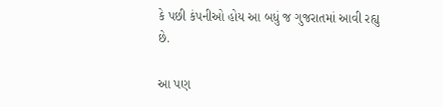કે પછી કંપનીઓ હોય આ બધું જ ગુજરાતમાં આવી રહ્યુ છે.

આ પણ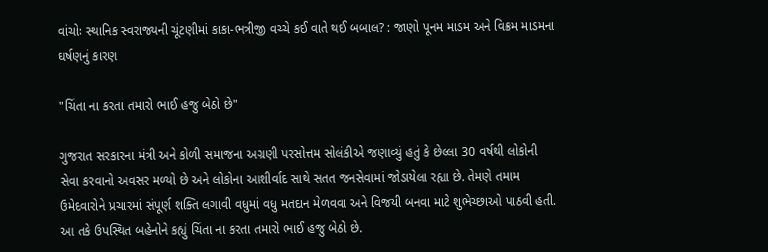વાંચોઃ સ્થાનિક સ્વરાજ્યની ચૂંટણીમાં કાકા-ભત્રીજી વચ્ચે કઈ વાતે થઈ બબાલ? : જાણો પૂનમ માડમ અને વિક્રમ માડમના ઘર્ષણનું કારણ

"ચિંતા ના કરતા તમારો ભાઈ હજુ બેઠો છે"

ગુજરાત સરકારના મંત્રી અને કોળી સમાજના અગ્રણી પરસોત્તમ સોલંકીએ જણાવ્યું હતું કે છેલ્લા 30 વર્ષથી લોકોની સેવા કરવાનો અવસર મળ્યો છે અને લોકોના આશીર્વાદ સાથે સતત જનસેવામાં જોડાયેલા રહ્યા છે. તેમણે તમામ ઉમેદવારોને પ્રચારમાં સંપૂર્ણ શક્તિ લગાવી વધુમાં વધુ મતદાન મેળવવા અને વિજયી બનવા માટે શુભેચ્છાઓ પાઠવી હતી. આ તકે ઉપસ્થિત બહેનોને કહ્યું ચિંતા ના કરતા તમારો ભાઈ હજુ બેઠો છે.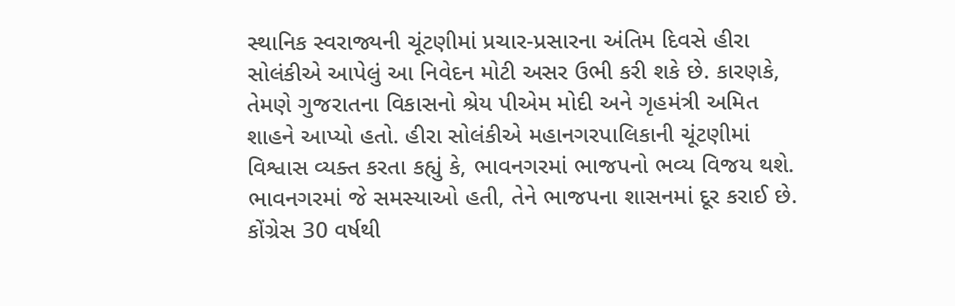સ્થાનિક સ્વરાજ્યની ચૂંટણીમાં પ્રચાર-પ્રસારના અંતિમ દિવસે હીરા સોલંકીએ આપેલું આ નિવેદન મોટી અસર ઉભી કરી શકે છે. કારણકે, તેમણે ગુજરાતના વિકાસનો શ્રેય પીએમ મોદી અને ગૃહમંત્રી અમિત શાહને આપ્યો હતો. હીરા સોલંકીએ મહાનગરપાલિકાની ચૂંટણીમાં વિશ્વાસ વ્યક્ત કરતા કહ્યું કે, ભાવનગરમાં ભાજપનો ભવ્ય વિજય થશે. ભાવનગરમાં જે સમસ્યાઓ હતી, તેને ભાજપના શાસનમાં દૂર કરાઈ છે. કોંગ્રેસ 30 વર્ષથી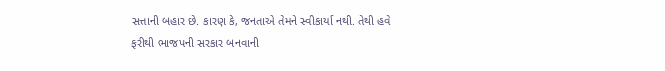સત્તાની બહાર છે. કારણ કે, જનતાએ તેમને સ્વીકાર્યા નથી. તેથી હવે ફરીથી ભાજપની સરકાર બનવાની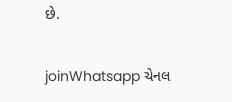છે.

joinWhatsapp ચેનલ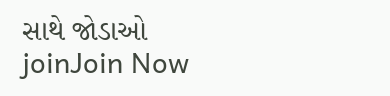સાથે જોડાઓ
joinJoin Now